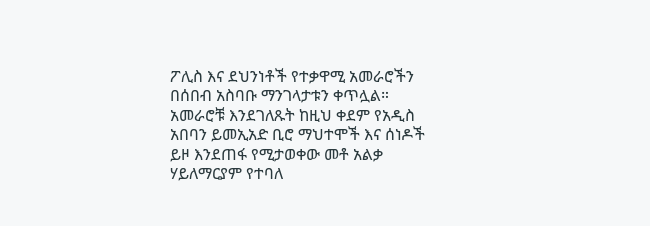ፖሊስ እና ደህንነቶች የተቃዋሚ አመራሮችን በሰበብ አስባቡ ማንገላታቱን ቀጥሏል።
አመራሮቹ እንደገለጹት ከዚህ ቀደም የአዲስ አበባን ይመኢአድ ቢሮ ማህተሞች እና ሰነዶች ይዞ እንደጠፋ የሚታወቀው መቶ አልቃ ሃይለማርያም የተባለ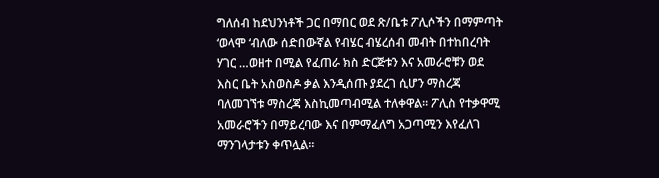ግለሰብ ከደህንነቶች ጋር በማበር ወደ ጽ/ቤቱ ፖሊሶችን በማምጣት ‘ወላሞ ‘ብለው ሰድበውኛል የብሄር ብሄረሰብ መብት በተከበረባት ሃገር …ወዘተ በሚል የፈጠራ ክስ ድርጅቱን እና አመራሮቹን ወደ እስር ቤት አስወስዶ ቃል እንዲሰጡ ያደረገ ሲሆን ማስረጃ ባለመገኘቱ ማስረጃ እስኪመጣብሚል ተለቀዋል። ፖሊስ የተቃዋሚ አመራሮችን በማይረባው እና በምማፈለግ አጋጣሚን እየፈለገ ማንገላታቱን ቀጥሏል።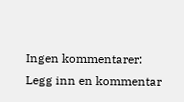Ingen kommentarer:
Legg inn en kommentar